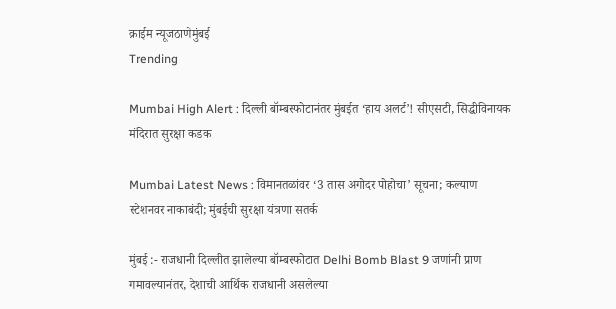क्राईम न्यूजठाणेमुंबई
Trending

Mumbai High Alert : दिल्ली बॉम्बस्फोटानंतर मुंबईत ‘हाय अलर्ट’! सीएसटी, सिद्धीविनायक मंदिरात सुरक्षा कडक

Mumbai Latest News : विमानतळांवर ‘3 तास अगोदर पोहोचा’ सूचना; कल्याण स्टेशनवर नाकाबंदी; मुंबईची सुरक्षा यंत्रणा सतर्क

मुंबई :- राजधानी दिल्लीत झालेल्या बॉम्बस्फोटात Delhi Bomb Blast 9 जणांनी प्राण गमावल्यानंतर, देशाची आर्थिक राजधानी असलेल्या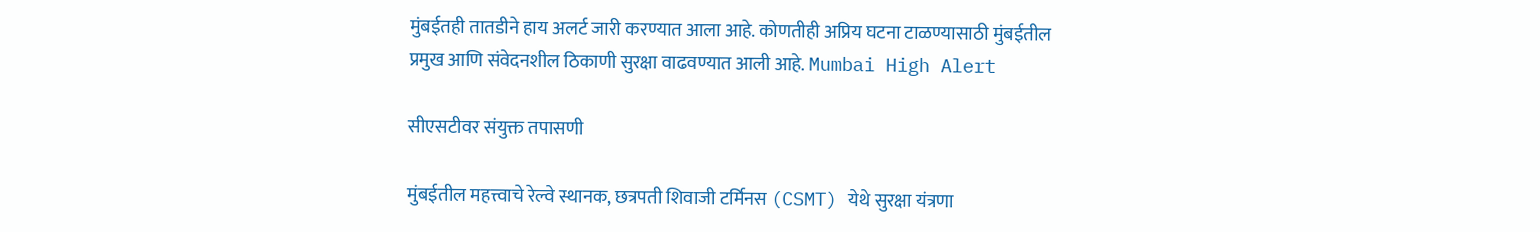मुंबईतही तातडीने हाय अलर्ट जारी करण्यात आला आहे. कोणतीही अप्रिय घटना टाळण्यासाठी मुंबईतील प्रमुख आणि संवेदनशील ठिकाणी सुरक्षा वाढवण्यात आली आहे. Mumbai High Alert

सीएसटीवर संयुक्त तपासणी

मुंबईतील महत्त्वाचे रेल्वे स्थानक, छत्रपती शिवाजी टर्मिनस (CSMT) येथे सुरक्षा यंत्रणा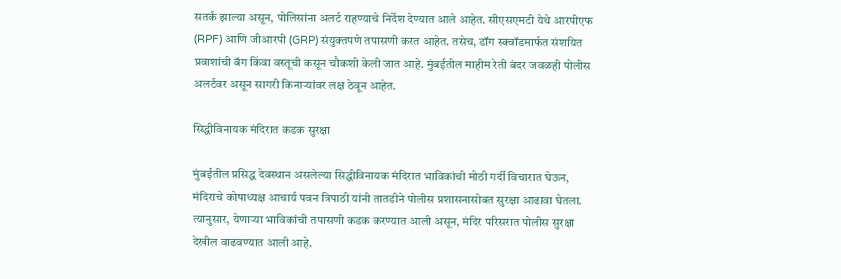सतर्क झाल्या असून, पोलिसांना अलर्ट राहण्याचे निर्देश देण्यात आले आहेत. सीएसएमटी येथे आरपीएफ (RPF) आणि जीआरपी (GRP) संयुक्तपणे तपासणी करत आहेत. तसेच, डॉग स्क्वॉडमार्फत संशयित प्रवाशांची बॅग किंवा वस्तूची कसून चौकशी केली जात आहे. मुंबईतील माहीम रेती बंदर जवळही पोलीस अलर्टवर असून सागरी किनाऱ्यांवर लक्ष ठेवून आहेत.

सिद्धीविनायक मंदिरात कडक सुरक्षा

मुंबईतील प्रसिद्ध देवस्थान असलेल्या सिद्धीविनायक मंदिरात भाविकांची मोठी गर्दी विचारात घेऊन, मंदिराचे कोषाध्यक्ष आचार्य पवन त्रिपाठी यांनी तातडीने पोलीस प्रशासनासोबत सुरक्षा आढावा घेतला. त्यानुसार, येणाऱ्या भाविकांची तपासणी कडक करण्यात आली असून, मंदिर परिसरात पोलीस सुरक्षा देखील वाढवण्यात आली आहे.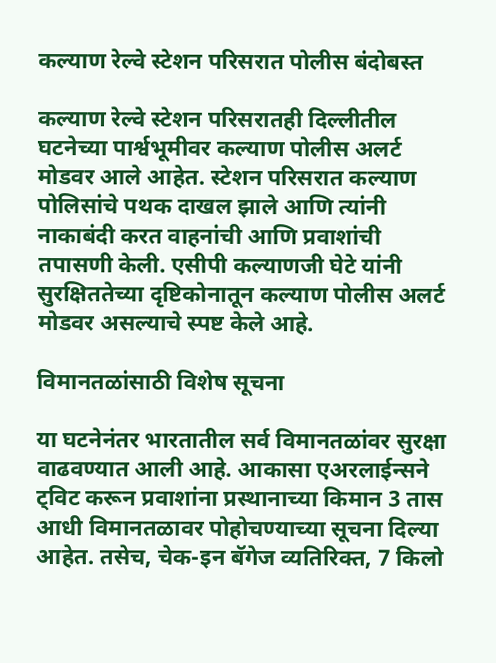कल्याण रेल्वे स्टेशन परिसरात पोलीस बंदोबस्त

कल्याण रेल्वे स्टेशन परिसरातही दिल्लीतील घटनेच्या पार्श्वभूमीवर कल्याण पोलीस अलर्ट मोडवर आले आहेत. स्टेशन परिसरात कल्याण पोलिसांचे पथक दाखल झाले आणि त्यांनी नाकाबंदी करत वाहनांची आणि प्रवाशांची तपासणी केली. एसीपी कल्याणजी घेटे यांनी सुरक्षिततेच्या दृष्टिकोनातून कल्याण पोलीस अलर्ट मोडवर असल्याचे स्पष्ट केले आहे.

विमानतळांसाठी विशेष सूचना

या घटनेनंतर भारतातील सर्व विमानतळांवर सुरक्षा वाढवण्यात आली आहे. आकासा एअरलाईन्सने ट्विट करून प्रवाशांना प्रस्थानाच्या किमान 3 तास आधी विमानतळावर पोहोचण्याच्या सूचना दिल्या आहेत. तसेच, चेक-इन बॅगेज व्यतिरिक्त, 7 किलो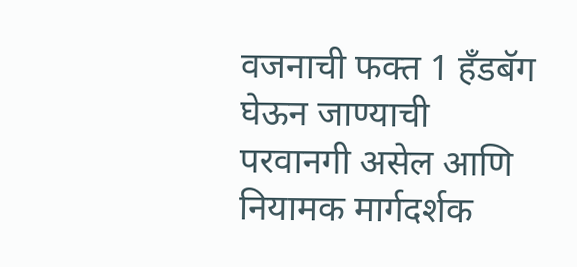वजनाची फक्त 1 हँडबॅग घेऊन जाण्याची परवानगी असेल आणि नियामक मार्गदर्शक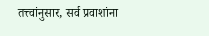तत्त्वांनुसार, सर्व प्रवाशांना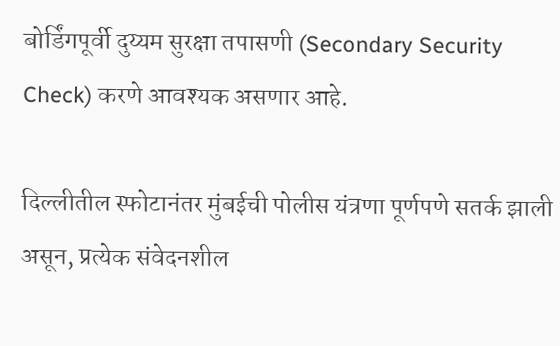बोर्डिंगपूर्वी दुय्यम सुरक्षा तपासणी (Secondary Security Check) करणे आवश्यक असणार आहे.

दिल्लीतील स्फोटानंतर मुंबईची पोलीस यंत्रणा पूर्णपणे सतर्क झाली असून, प्रत्येक संवेदनशील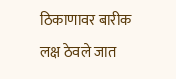ठिकाणावर बारीक लक्ष ठेवले जात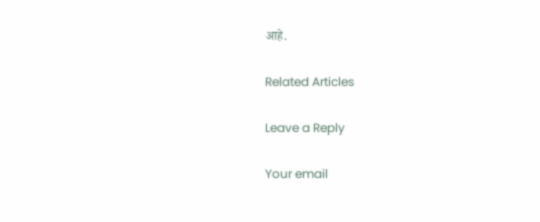आहे.

Related Articles

Leave a Reply

Your email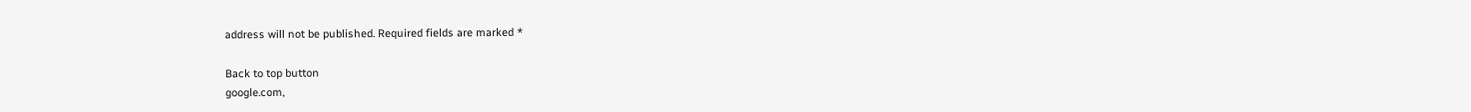address will not be published. Required fields are marked *

Back to top button
google.com,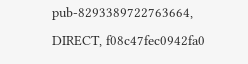pub-8293389722763664, DIRECT, f08c47fec0942fa0